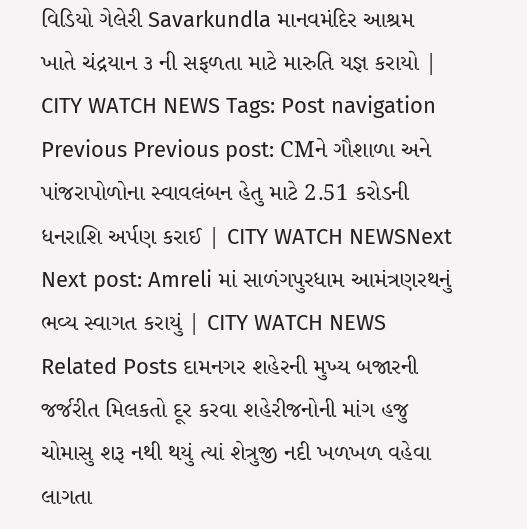વિડિયો ગેલેરી Savarkundla માનવમંદિર આશ્રમ ખાતે ચંદ્રયાન ૩ ની સફળતા માટે મારુતિ યજ્ઞ કરાયો | CITY WATCH NEWS Tags: Post navigation Previous Previous post: CMને ગૌશાળા અને પાંજરાપોળોના સ્વાવલંબન હેતુ માટે 2.51 કરોડની ધનરાશિ અર્પણ કરાઈ | CITY WATCH NEWSNext Next post: Amreli માં સાળંગપુરધામ આમંત્રણરથનું ભવ્ય સ્વાગત કરાયું | CITY WATCH NEWS Related Posts દામનગર શહેરની મુખ્ય બજારની જર્જરીત મિલકતો દૂર કરવા શહેરીજનોની માંગ હજુ ચોમાસુ શરૂ નથી થયું ત્યાં શેત્રુજી નદી ખળખળ વહેવા લાગતા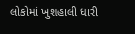લોકોમાં ખુશહાલી ધારી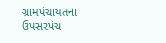ગ્રામપંચાયતના ઉપસરપંચ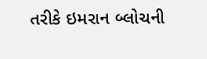તરીકે ઇમરાન બ્લોચની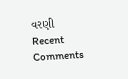વરણી
Recent Comments